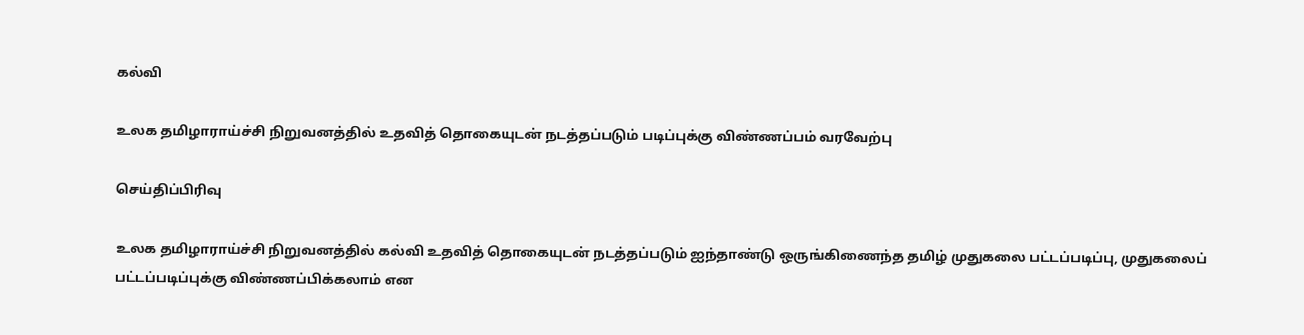கல்வி

உலக தமிழாராய்ச்சி நிறுவனத்தில் உதவித் தொகையுடன் நடத்தப்படும் படிப்புக்கு விண்ணப்பம் வரவேற்பு

செய்திப்பிரிவு

உலக தமிழாராய்ச்சி நிறுவனத்தில் கல்வி உதவித் தொகையுடன் நடத்தப்படும் ஐந்தாண்டு ஒருங்கிணைந்த தமிழ் முதுகலை பட்டப்படிப்பு, முதுகலைப் பட்டப்படிப்புக்கு விண்ணப்பிக்கலாம் என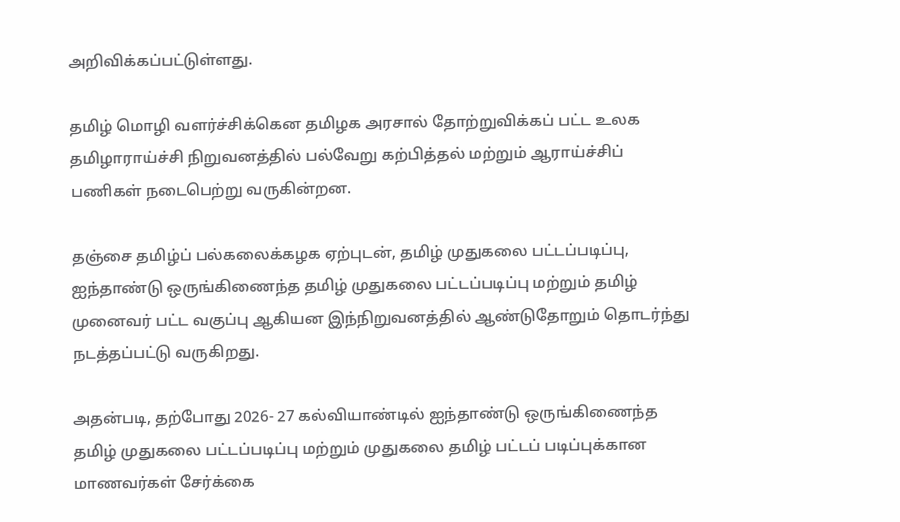அறிவிக்கப்பட்டுள்ளது.

தமிழ் மொழி வளர்ச்சிக்கென தமிழக அரசால் தோற்றுவிக்கப் பட்ட உலக தமிழாராய்ச்சி நிறுவனத்தில் பல்வேறு கற்பித்தல் மற்றும் ஆராய்ச்சிப் பணிகள் நடைபெற்று வருகின்றன.

தஞ்சை தமிழ்ப் பல்கலைக்கழக ஏற்புடன், தமிழ் முதுகலை பட்டப்படிப்பு, ஐந்தாண்டு ஒருங்கிணைந்த தமிழ் முதுகலை பட்டப்படிப்பு மற்றும் தமிழ் முனைவர் பட்ட வகுப்பு ஆகியன இந்நிறுவனத்தில் ஆண்டுதோறும் தொடர்ந்து நடத்தப்பட்டு வருகிறது.

அதன்படி, தற்போது 2026- 27 கல்வியாண்டில் ஐந்தாண்டு ஒருங்கிணைந்த தமிழ் முதுகலை பட்டப்படிப்பு மற்றும் முதுகலை தமிழ் பட்டப் படிப்புக்கான மாணவர்கள் சேர்க்கை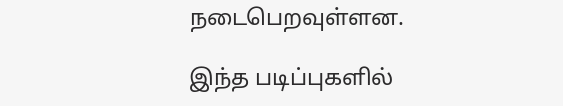நடைபெறவுள்ளன.

இந்த படிப்புகளில்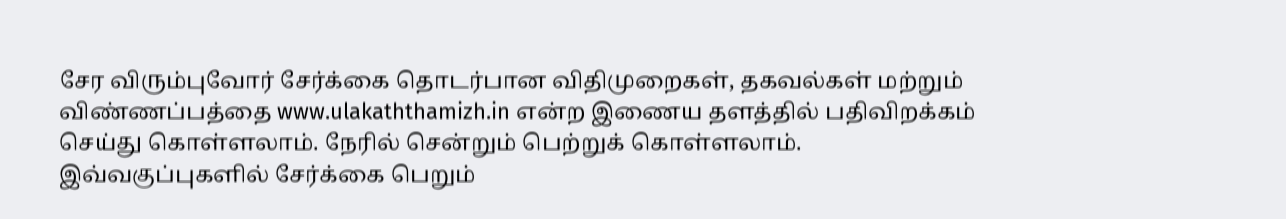சேர விரும்புவோர் சேர்க்கை தொடர்பான விதிமுறைகள், தகவல்கள் மற்றும் விண்ணப்பத்தை www.ulakaththamizh.in என்ற இணைய தளத்தில் பதிவிறக்கம் செய்து கொள்ளலாம். நேரில் சென்றும் பெற்றுக் கொள்ளலாம். இவ்வகுப்புகளில் சேர்க்கை பெறும்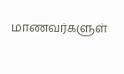மாணவர்களுள்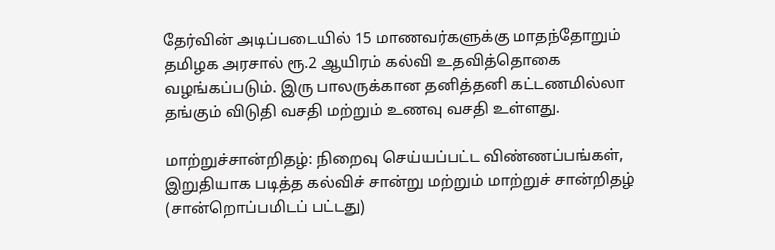தேர்வின் அடிப்படையில் 15 மாணவர்களுக்கு மாதந்தோறும் தமிழக அரசால் ரூ.2 ஆயிரம் கல்வி உதவித்தொகை வழங்கப்படும். இரு பாலருக்கான தனித்தனி கட்டணமில்லா தங்கும் விடுதி வசதி மற்றும் உணவு வசதி உள்ளது.

மாற்றுச்சான்றிதழ்: நிறைவு செய்யப்பட்ட விண்ணப்பங்கள், இறுதியாக படித்த கல்விச் சான்று மற்றும் மாற்றுச் சான்றிதழ் (சான்றொப்பமிடப் பட்டது)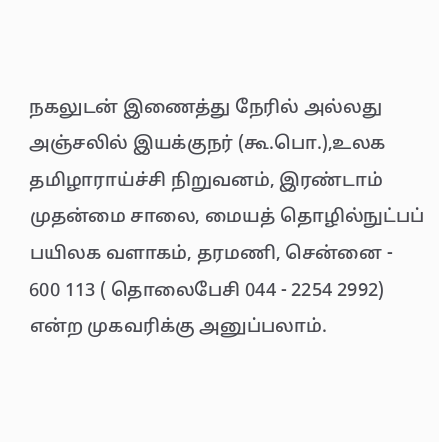நகலுடன் இணைத்து நேரில் அல்லது அஞ்சலில் இயக்குநர் (கூ.பொ.),உலக தமிழாராய்ச்சி நிறுவனம், இரண்டாம் முதன்மை சாலை, மையத் தொழில்நுட்பப் பயிலக வளாகம், தரமணி, சென்னை - 600 113 ( தொலைபேசி 044 - 2254 2992) என்ற முகவரிக்கு அனுப்பலாம்.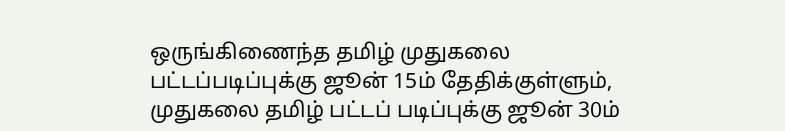ஒருங்கிணைந்த தமிழ் முதுகலை பட்டப்படிப்புக்கு ஜூன் 15ம் தேதிக்குள்ளும், முதுகலை தமிழ் பட்டப் படிப்புக்கு ஜூன் 30ம்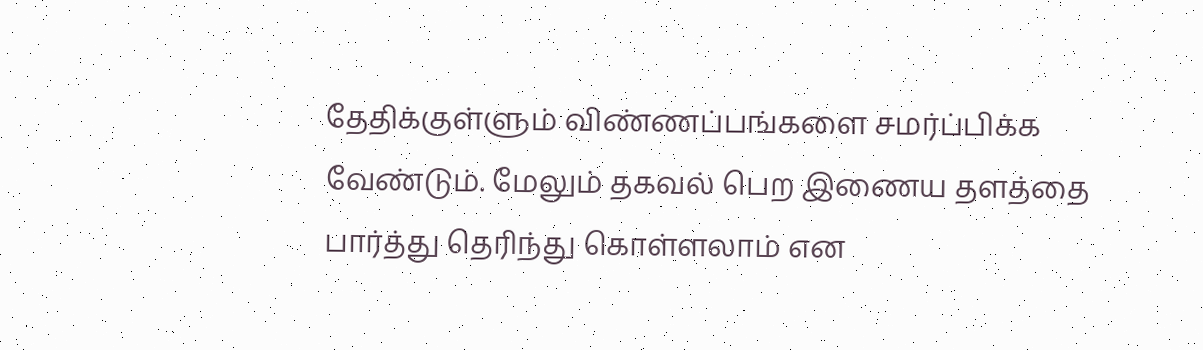தேதிக்குள்ளும் விண்ணப்பங்களை சமர்ப்பிக்க வேண்டும். மேலும் தகவல் பெற இணைய தளத்தை பார்த்து தெரிந்து கொள்ளலாம் என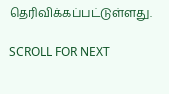தெரிவிக்கப்பட்டுள்ளது.

SCROLL FOR NEXT